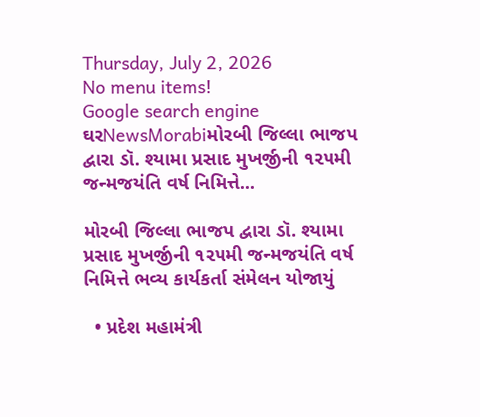Thursday, July 2, 2026
No menu items!
Google search engine
ઘરNewsMorabiમોરબી જિલ્લા ભાજપ દ્વારા ડૉ. શ્યામા પ્રસાદ મુખર્જીની ૧૨૫મી જન્મજયંતિ વર્ષ નિમિત્તે...

મોરબી જિલ્લા ભાજપ દ્વારા ડૉ. શ્યામા પ્રસાદ મુખર્જીની ૧૨૫મી જન્મજયંતિ વર્ષ નિમિત્તે ભવ્ય કાર્યકર્તા સંમેલન યોજાયું

  • પ્રદેશ મહામંત્રી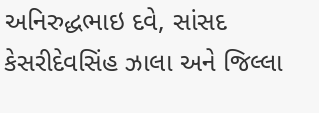અનિરુદ્ધભાઇ દવે, સાંસદ કેસરીદેવસિંહ ઝાલા અને જિલ્લા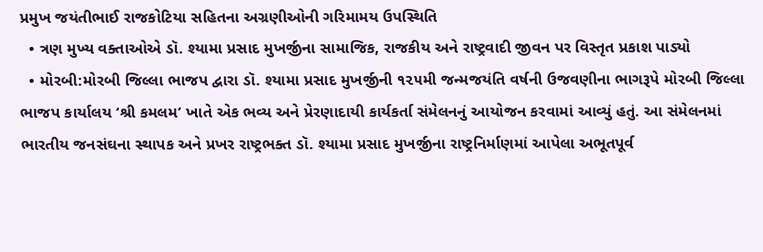પ્રમુખ જયંતીભાઈ રાજકોટિયા સહિતના અગ્રણીઓની ગરિમામય ઉપસ્થિતિ
  • ત્રણ મુખ્ય વક્તાઓએ ડૉ. શ્યામા પ્રસાદ મુખર્જીના સામાજિક, રાજકીય અને રાષ્ટ્રવાદી જીવન પર વિસ્તૃત પ્રકાશ પાડ્યો
  • મોરબી:મોરબી જિલ્લા ભાજપ દ્વારા ડૉ. શ્યામા પ્રસાદ મુખર્જીની ૧૨૫મી જન્મજયંતિ વર્ષની ઉજવણીના ભાગરૂપે મોરબી જિલ્લા ભાજપ કાર્યાલય ‘શ્રી કમલમ’ ખાતે એક ભવ્ય અને પ્રેરણાદાયી કાર્યકર્તા સંમેલનનું આયોજન કરવામાં આવ્યું હતું. આ સંમેલનમાં ભારતીય જનસંઘના સ્થાપક અને પ્રખર રાષ્ટ્રભક્ત ડૉ. શ્યામા પ્રસાદ મુખર્જીના રાષ્ટ્રનિર્માણમાં આપેલા અભૂતપૂર્વ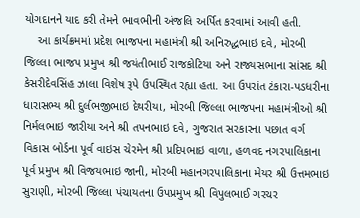યોગદાનને યાદ કરી તેમને ભાવભીની અંજલિ અર્પિત કરવામાં આવી હતી.
    આ કાર્યક્રમમાં પ્રદેશ ભાજપના મહામંત્રી શ્રી અનિરુદ્ધભાઇ દવે, મોરબી જિલ્લા ભાજપ પ્રમુખ શ્રી જયંતીભાઈ રાજકોટિયા અને રાજ્યસભાના સાંસદ શ્રી કેસરીદેવસિંહ ઝાલા વિશેષ રૂપે ઉપસ્થિત રહ્યા હતા. આ ઉપરાંત ટંકારા-પડધરીના ધારાસભ્ય શ્રી દુર્લભજીભાઇ દેથરીયા, મોરબી જિલ્લા ભાજપના મહામંત્રીઓ શ્રી નિર્મલભાઇ જારીયા અને શ્રી તપનભાઇ દવે, ગુજરાત સરકારના પછાત વર્ગ વિકાસ બોર્ડના પૂર્વ વાઇસ ચેરમેન શ્રી પ્રદિપભાઇ વાળા, હળવદ નગરપાલિકાના પૂર્વ પ્રમુખ શ્રી વિજયભાઇ જાની, મોરબી મહાનગરપાલિકાના મેયર શ્રી ઉત્તમભાઇ સુરાણી, મોરબી જિલ્લા પંચાયતના ઉપપ્રમુખ શ્રી વિપુલભાઈ ગરચર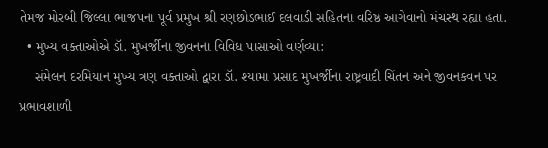તેમજ મોરબી જિલ્લા ભાજપના પૂર્વ પ્રમુખ શ્રી રણછોડભાઈ દલવાડી સહિતના વરિષ્ઠ આગેવાનો મંચસ્થ રહ્યા હતા.
  • મુખ્ય વક્તાઓએ ડૉ. મુખર્જીના જીવનના વિવિધ પાસાઓ વર્ણવ્યા:
    સંમેલન દરમિયાન મુખ્ય ત્રણ વક્તાઓ દ્વારા ડૉ. શ્યામા પ્રસાદ મુખર્જીના રાષ્ટ્રવાદી ચિંતન અને જીવનકવન પર પ્રભાવશાળી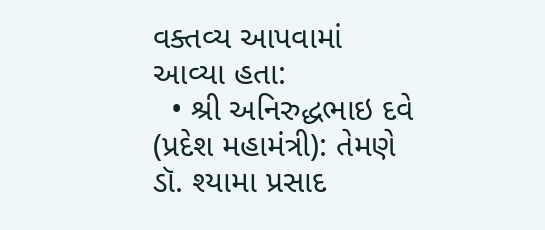વક્તવ્ય આપવામાં આવ્યા હતા:
  • શ્રી અનિરુદ્ધભાઇ દવે (પ્રદેશ મહામંત્રી): તેમણે ડૉ. શ્યામા પ્રસાદ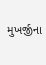મુખર્જીના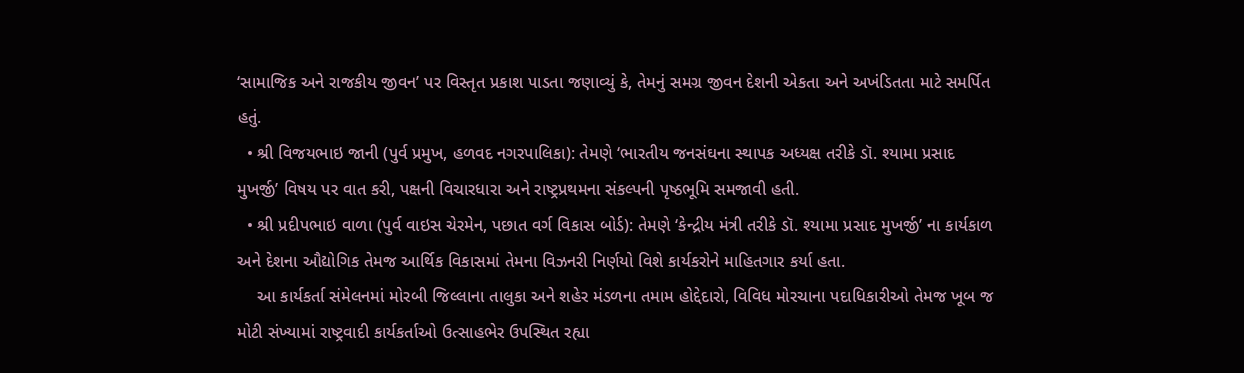‘સામાજિક અને રાજકીય જીવન’ પર વિસ્તૃત પ્રકાશ પાડતા જણાવ્યું કે, તેમનું સમગ્ર જીવન દેશની એકતા અને અખંડિતતા માટે સમર્પિત હતું.
  • શ્રી વિજયભાઇ જાની (પુર્વ પ્રમુખ, હળવદ નગરપાલિકા): તેમણે ‘ભારતીય જનસંઘના સ્થાપક અધ્યક્ષ તરીકે ડૉ. શ્યામા પ્રસાદ મુખર્જી’ વિષય પર વાત કરી, પક્ષની વિચારધારા અને રાષ્ટ્રપ્રથમના સંકલ્પની પૃષ્ઠભૂમિ સમજાવી હતી.
  • શ્રી પ્રદીપભાઇ વાળા (પુર્વ વાઇસ ચેરમેન, પછાત વર્ગ વિકાસ બોર્ડ): તેમણે ‘કેન્દ્રીય મંત્રી તરીકે ડૉ. શ્યામા પ્રસાદ મુખર્જી’ ના કાર્યકાળ અને દેશના ઔદ્યોગિક તેમજ આર્થિક વિકાસમાં તેમના વિઝનરી નિર્ણયો વિશે કાર્યકરોને માહિતગાર કર્યા હતા.
    આ કાર્યકર્તા સંમેલનમાં મોરબી જિલ્લાના તાલુકા અને શહેર મંડળના તમામ હોદ્દેદારો, વિવિધ મોરચાના પદાધિકારીઓ તેમજ ખૂબ જ મોટી સંખ્યામાં રાષ્ટ્રવાદી કાર્યકર્તાઓ ઉત્સાહભેર ઉપસ્થિત રહ્યા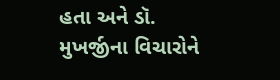હતા અને ડૉ. મુખર્જીના વિચારોને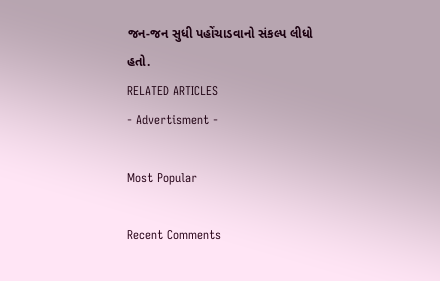જન-જન સુધી પહોંચાડવાનો સંકલ્પ લીધો હતો.
RELATED ARTICLES
- Advertisment -

Most Popular

Recent Comments